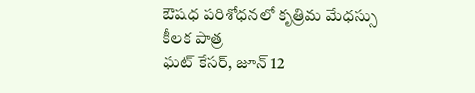ఔషధ పరిశోధనలో కృత్రిమ మేధస్సు కీలక పాత్ర
ఘట్ కేసర్, జూన్ 12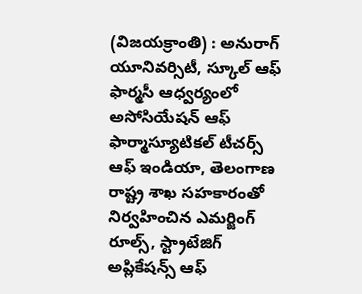(విజయక్రాంతి) : అనురాగ్ యూనివర్సిటీ, స్కూల్ ఆఫ్ ఫార్మసీ ఆధ్వర్యంలో అసోసియేషన్ ఆఫ్ ఫార్మాస్యూటికల్ టీచర్స్ ఆఫ్ ఇండియా, తెలంగాణ రాష్ట్ర శాఖ సహకారంతో నిర్వహించిన ఎమర్జింగ్ రూల్స్, స్ట్రాటేజిగ్ అప్లికేషన్స్ ఆఫ్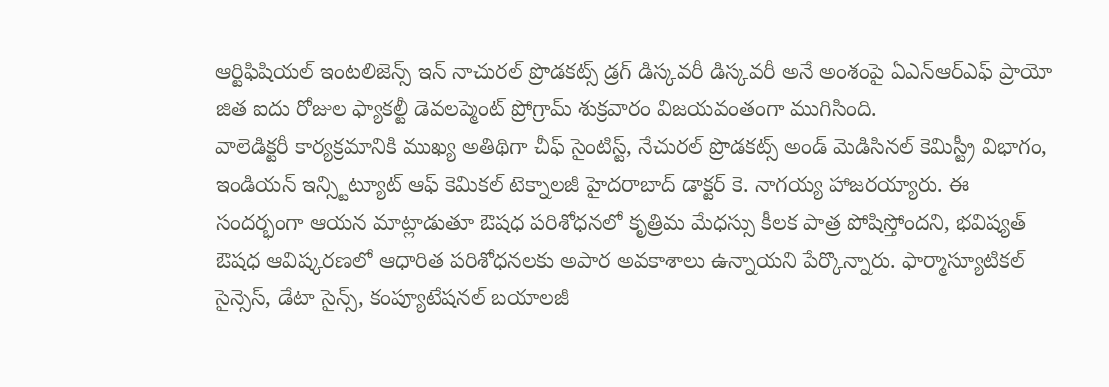ఆర్టిఫిషియల్ ఇంటలిజెన్స్ ఇన్ నాచురల్ ప్రొడకట్స్ డ్రగ్ డిస్కవరీ డిస్కవరీ అనే అంశంపై ఏఎన్ఆర్ఎఫ్ ప్రాయో జిత ఐదు రోజుల ఫ్యాకల్టీ డెవలప్మెంట్ ప్రోగ్రామ్ శుక్రవారం విజయవంతంగా ముగిసింది.
వాలెడిక్టరీ కార్యక్రమానికి ముఖ్య అతిథిగా చీఫ్ సైంటిస్ట్, నేచురల్ ప్రొడకట్స్ అండ్ మెడిసినల్ కెమిస్ట్రీ విభాగం, ఇండియన్ ఇన్స్టిట్యూట్ ఆఫ్ కెమికల్ టెక్నాలజీ హైదరాబాద్ డాక్టర్ కె. నాగయ్య హాజరయ్యారు. ఈ సందర్భంగా ఆయన మాట్లాడుతూ ఔషధ పరిశోధనలో కృత్రిమ మేధస్సు కీలక పాత్ర పోషిస్తోందని, భవిష్యత్ ఔషధ ఆవిష్కరణలో ఆధారిత పరిశోధనలకు అపార అవకాశాలు ఉన్నాయని పేర్కొన్నారు. ఫార్మాస్యూటికల్ సైన్సెస్, డేటా సైన్స్, కంప్యూటేషనల్ బయాలజీ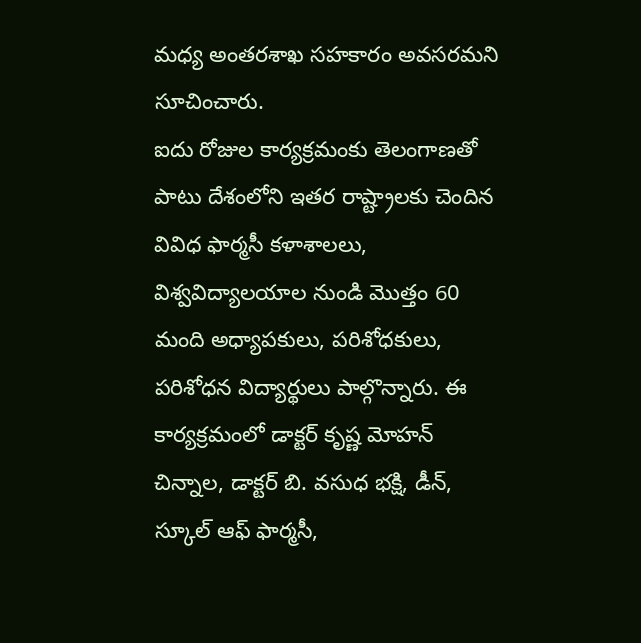మధ్య అంతరశాఖ సహకారం అవసరమని సూచించారు.
ఐదు రోజుల కార్యక్రమంకు తెలంగాణతో పాటు దేశంలోని ఇతర రాష్ట్రాలకు చెందిన వివిధ ఫార్మసీ కళాశాలలు, విశ్వవిద్యాలయాల నుండి మొత్తం 60 మంది అధ్యాపకులు, పరిశోధకులు, పరిశోధన విద్యార్థులు పాల్గొన్నారు. ఈ కార్యక్రమంలో డాక్టర్ కృష్ణ మోహన్ చిన్నాల, డాక్టర్ బి. వసుధ భక్షి, డీన్, స్కూల్ ఆఫ్ ఫార్మసీ,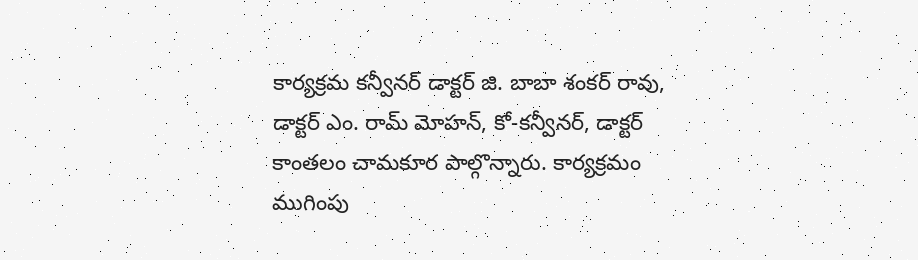కార్యక్రమ కన్వీనర్ డాక్టర్ జి. బాబా శంకర్ రావు, డాక్టర్ ఎం. రామ్ మోహన్, కో-కన్వీనర్, డాక్టర్ కాంతలం చామకూర పాల్గొన్నారు. కార్యక్రమం ముగింపు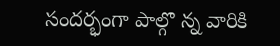సందర్భంగా పాల్గొ న్న వారికి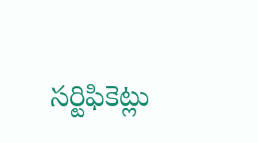సర్టిఫికెట్లు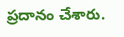ప్రదానం చేశారు.